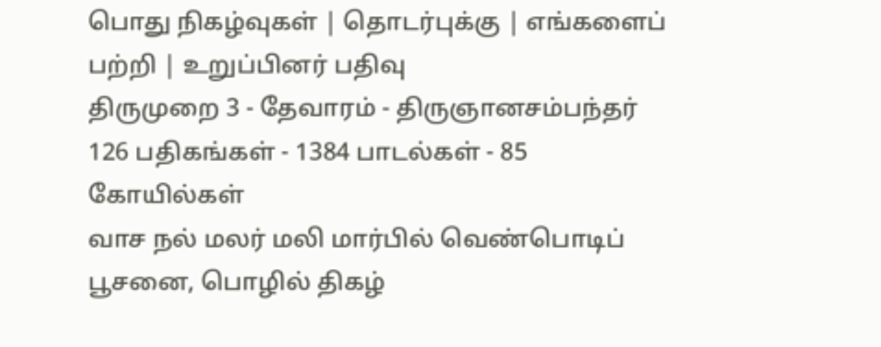பொது நிகழ்வுகள் | தொடர்புக்கு | எங்களைப் பற்றி | உறுப்பினர் பதிவு
திருமுறை 3 - தேவாரம் - திருஞானசம்பந்தர்
126 பதிகங்கள் - 1384 பாடல்கள் - 85 கோயில்கள்
வாச நல் மலர் மலி மார்பில் வெண்பொடிப் பூசனை, பொழில் திகழ்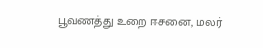பூவணத்து உறை ஈசனை, மலர்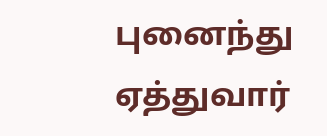புனைந்து ஏத்துவார்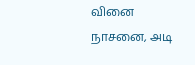வினை நாசனை, அடி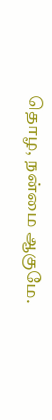தொழ, நன்மை ஆகுமே.